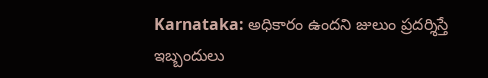Karnataka: అధికారం ఉందని జులుం ప్రదర్శిస్తే ఇబ్బందులు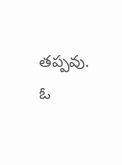తప్పవు. ఓ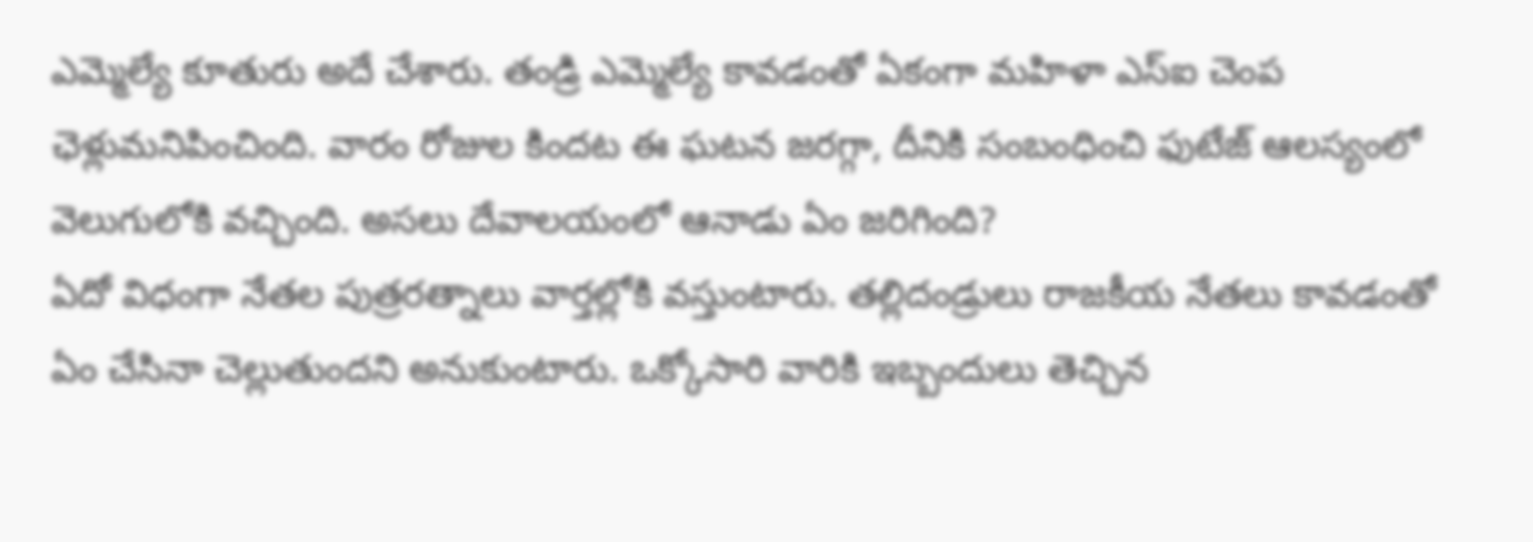ఎమ్మెల్యే కూతురు అదే చేశారు. తండ్రి ఎమ్మెల్యే కావడంతో ఏకంగా మహిళా ఎస్ఐ చెంప ఛెళ్లుమనిపించింది. వారం రోజుల కిందట ఈ ఘటన జరగ్గా, దీనికి సంబంధించి ఫుటేజ్ ఆలస్యంలో వెలుగులోకి వచ్చింది. అసలు దేవాలయంలో ఆనాడు ఏం జరిగింది?
ఏదో విధంగా నేతల పుత్రరత్నాలు వార్తల్లోకి వస్తుంటారు. తల్లిదండ్రులు రాజకీయ నేతలు కావడంతో ఏం చేసినా చెల్లుతుందని అనుకుంటారు. ఒక్కోసారి వారికి ఇబ్బందులు తెచ్చిన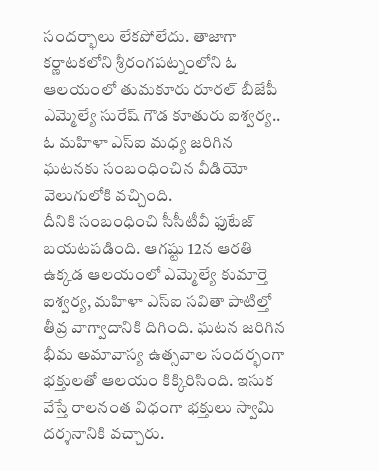సందర్భాలు లేకపోలేదు. తాజాగా కర్ణాటకలోని శ్రీరంగపట్నంలోని ఓ ఆలయంలో తుమకూరు రూరల్ బీజేపీ ఎమ్మెల్యే సురేష్ గౌడ కూతురు ఐశ్వర్య.. ఓ మహిళా ఎస్ఐ మధ్య జరిగిన ఘటనకు సంబంధించిన వీడియో వెలుగులోకి వచ్చింది.
దీనికి సంబంధించి సీసీటీవీ ఫుటేజ్ బయటపడింది. ఆగష్టు 12న ఆరతి ఉక్కడ ఆలయంలో ఎమ్మెల్యే కుమార్తె ఐశ్వర్య, మహిళా ఎస్ఐ సవితా పాటిల్తో తీవ్ర వాగ్వాదానికి దిగింది. ఘటన జరిగిన భీమ అమావాస్య ఉత్సవాల సందర్భంగా భక్తులతో ఆలయం కిక్కిరిసింది. ఇసుక వేస్తే రాలనంత విధంగా భక్తులు స్వామి దర్శనానికి వచ్చారు.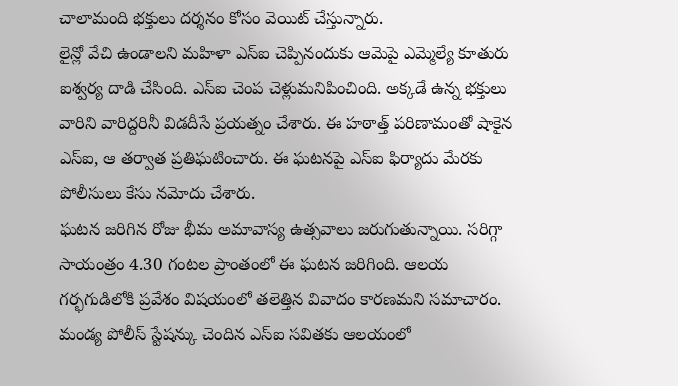చాలామంది భక్తులు దర్శనం కోసం వెయిట్ చేస్తున్నారు.
లైన్లో వేచి ఉండాలని మహిళా ఎస్ఐ చెప్పినందుకు ఆమెపై ఎమ్మెల్యే కూతురు ఐశ్వర్య దాడి చేసింది. ఎస్ఐ చెంప చెళ్లుమనిపించింది. అక్కడే ఉన్న భక్తులు వారిని వారిద్దరినీ విడదీసే ప్రయత్నం చేశారు. ఈ హఠాత్త్ పరిణామంతో షాకైన ఎస్ఐ, ఆ తర్వాత ప్రతిఘటించారు. ఈ ఘటనపై ఎస్ఐ ఫిర్యాదు మేరకు పోలీసులు కేసు నమోదు చేశారు.
ఘటన జరిగిన రోజు భీమ అమావాస్య ఉత్సవాలు జరుగుతున్నాయి. సరిగ్గా సాయంత్రం 4.30 గంటల ప్రాంతంలో ఈ ఘటన జరిగింది. ఆలయ గర్భగుడిలోకి ప్రవేశం విషయంలో తలెత్తిన వివాదం కారణమని సమాచారం. మండ్య పోలీస్ స్టేషన్కు చెందిన ఎస్ఐ సవితకు ఆలయంలో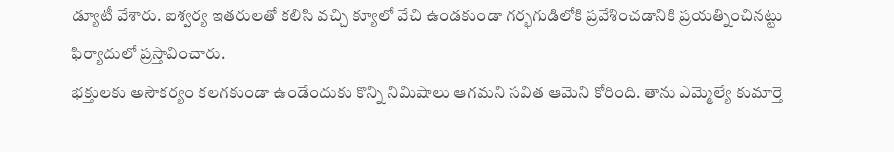డ్యూటీ వేశారు. ఐశ్వర్య ఇతరులతో కలిసి వచ్చి క్యూలో వేచి ఉండకుండా గర్భగుడిలోకి ప్రవేశించడానికి ప్రయత్నించినట్టు ఫిర్యాదులో ప్రస్తావించారు.
భక్తులకు అసౌకర్యం కలగకుండా ఉండేందుకు కొన్ని నిమిషాలు ఆగమని సవిత ఆమెని కోరింది. తాను ఎమ్మెల్యే కుమార్తె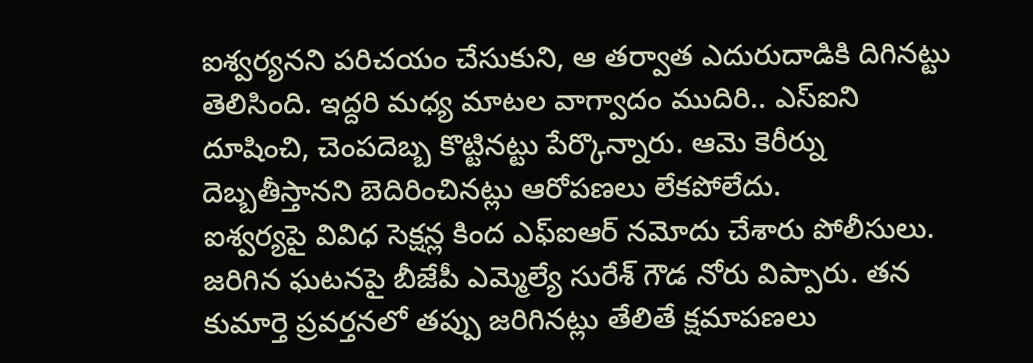ఐశ్వర్యనని పరిచయం చేసుకుని, ఆ తర్వాత ఎదురుదాడికి దిగినట్టు తెలిసింది. ఇద్దరి మధ్య మాటల వాగ్వాదం ముదిరి.. ఎస్ఐని దూషించి, చెంపదెబ్బ కొట్టినట్టు పేర్కొన్నారు. ఆమె కెరీర్ను దెబ్బతీస్తానని బెదిరించినట్లు ఆరోపణలు లేకపోలేదు.
ఐశ్వర్యపై వివిధ సెక్షన్ల కింద ఎఫ్ఐఆర్ నమోదు చేశారు పోలీసులు. జరిగిన ఘటనపై బీజేపీ ఎమ్మెల్యే సురేశ్ గౌడ నోరు విప్పారు. తన కుమార్తె ప్రవర్తనలో తప్పు జరిగినట్లు తేలితే క్షమాపణలు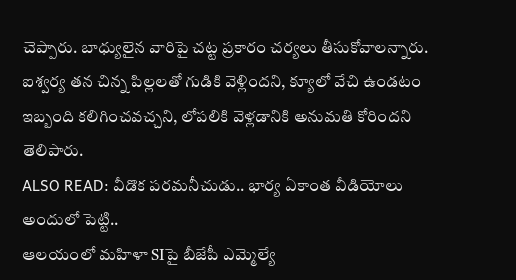చెప్పారు. బాధ్యులైన వారిపై చట్ట ప్రకారం చర్యలు తీసుకోవాలన్నారు. ఐశ్వర్య తన చిన్న పిల్లలతో గుడికి వెళ్లిందని, క్యూలో వేచి ఉండటం ఇబ్బంది కలిగించవచ్చని, లోపలికి వెళ్లడానికి అనుమతి కోరిందని తెలిపారు.
ALSO READ: వీడొక పరమనీచుడు.. భార్య ఏకాంత వీడియోలు అందులో పెట్టి..
ఆలయంలో మహిళా SIపై బీజేపీ ఎమ్మెల్యే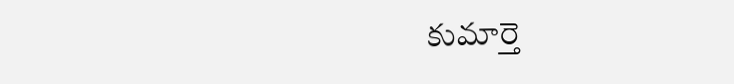కుమార్తె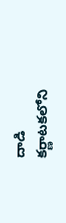దాడి
కర్ణాటకలోని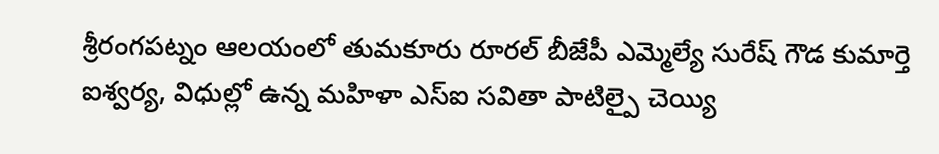శ్రీరంగపట్నం ఆలయంలో తుమకూరు రూరల్ బీజేపీ ఎమ్మెల్యే సురేష్ గౌడ కుమార్తె ఐశ్వర్య, విధుల్లో ఉన్న మహిళా ఎస్ఐ సవితా పాటిల్పై చెయ్యి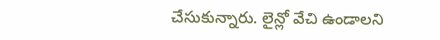చేసుకున్నారు. లైన్లో వేచి ఉండాలని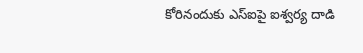కోరినందుకు ఎస్ఐపై ఐశ్వర్య దాడి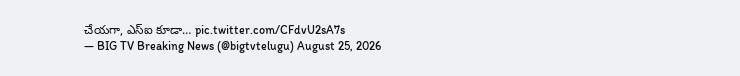చేయగా, ఎస్ఐ కూడా… pic.twitter.com/CFdvU2sA7s
— BIG TV Breaking News (@bigtvtelugu) August 25, 2026